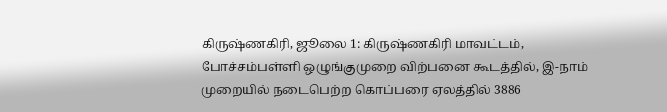கிருஷ்ணகிரி, ஜூலை 1: கிருஷ்ணகிரி மாவட்டம், போச்சம்பள்ளி ஒழுங்குமுறை விற்பனை கூடத்தில், இ-நாம் முறையில் நடைபெற்ற கொப்பரை ஏலத்தில் 3886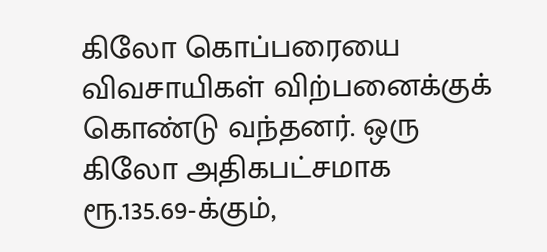கிலோ கொப்பரையை விவசாயிகள் விற்பனைக்குக் கொண்டு வந்தனர். ஒரு கிலோ அதிகபட்சமாக ரூ.135.69-க்கும்,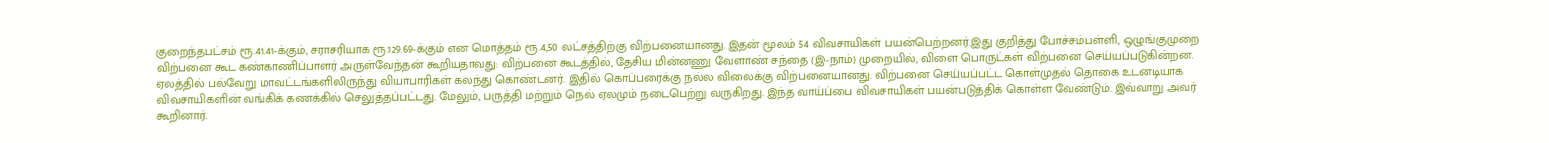குறைந்தபட்சம் ரூ.41.41-க்கும், சராசரியாக ரூ.129.69-க்கும் என மொத்தம் ரூ.4,50 லட்சத்திற்கு விற்பனையானது. இதன் மூலம் 54 விவசாயிகள் பயன்பெற்றனர்.இது குறித்து போச்சம்பள்ளி, ஒழுங்குமுறை விற்பனை கூட கண்காணிப்பாளர் அருள்வேந்தன் கூறியதாவது: விற்பனை கூடத்தில், தேசிய மின்னணு வேளாண் சந்தை (இ-நாம்) முறையில், விளை பொருட்கள் விற்பனை செய்யப்படுகின்றன.
ஏலத்தில் பல்வேறு மாவட்டங்களிலிருந்து வியாபாரிகள் கலந்து கொண்டனர். இதில் கொப்பரைக்கு நல்ல விலைக்கு விற்பனையானது. விற்பனை செய்யப்பட்ட கொள்முதல் தொகை உடனடியாக விவசாயிகளின் வங்கிக் கணக்கில் செலுத்தப்பட்டது. மேலும், பருத்தி மற்றும் நெல் ஏலமும் நடைபெற்று வருகிறது. இந்த வாய்ப்பை விவசாயிகள் பயன்படுத்திக் கொள்ள வேண்டும். இவ்வாறு அவர் கூறினார்.